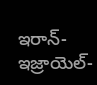ఇరాన్- ఇజ్రాయెల్-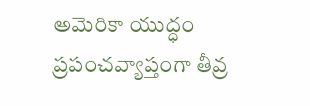అమెరికా యుద్ధం ప్రపంచవ్యాప్తంగా తీవ్ర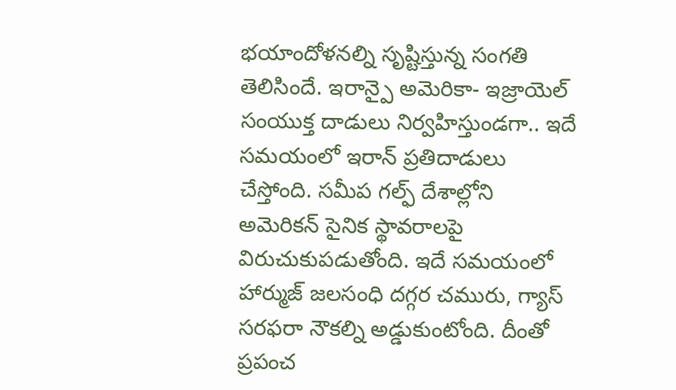భయాందోళనల్ని సృష్టిస్తున్న సంగతి తెలిసిందే. ఇరాన్పై అమెరికా- ఇజ్రాయెల్ సంయుక్త దాడులు నిర్వహిస్తుండగా.. ఇదే సమయంలో ఇరాన్ ప్రతిదాడులు చేస్తోంది. సమీప గల్ఫ్ దేశాల్లోని అమెరికన్ సైనిక స్థావరాలపై విరుచుకుపడుతోంది. ఇదే సమయంలో హార్ముజ్ జలసంధి దగ్గర చమురు, గ్యాస్ సరఫరా నౌకల్ని అడ్డుకుంటోంది. దీంతో ప్రపంచ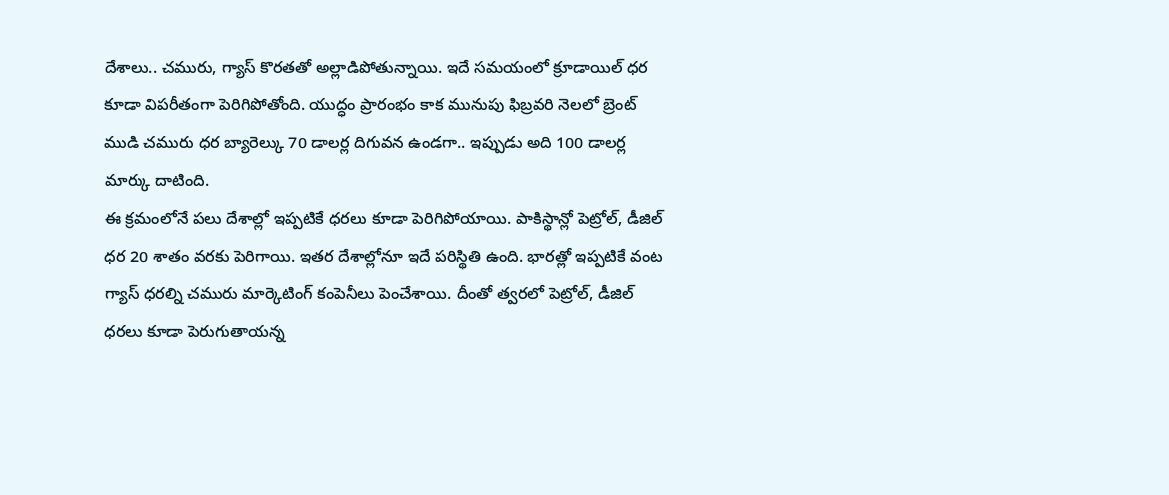దేశాలు.. చమురు, గ్యాస్ కొరతతో అల్లాడిపోతున్నాయి. ఇదే సమయంలో క్రూడాయిల్ ధర కూడా విపరీతంగా పెరిగిపోతోంది. యుద్ధం ప్రారంభం కాక మునుపు ఫిబ్రవరి నెలలో బ్రెంట్ ముడి చమురు ధర బ్యారెల్కు 70 డాలర్ల దిగువన ఉండగా.. ఇప్పుడు అది 100 డాలర్ల మార్కు దాటింది.
ఈ క్రమంలోనే పలు దేశాల్లో ఇప్పటికే ధరలు కూడా పెరిగిపోయాయి. పాకిస్థాన్లో పెట్రోల్, డీజిల్ ధర 20 శాతం వరకు పెరిగాయి. ఇతర దేశాల్లోనూ ఇదే పరిస్థితి ఉంది. భారత్లో ఇప్పటికే వంట గ్యాస్ ధరల్ని చమురు మార్కెటింగ్ కంపెనీలు పెంచేశాయి. దీంతో త్వరలో పెట్రోల్, డీజిల్ ధరలు కూడా పెరుగుతాయన్న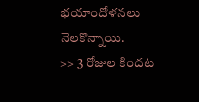భయాందోళనలు నెలకొన్నాయి.
>> 3 రోజుల కిందట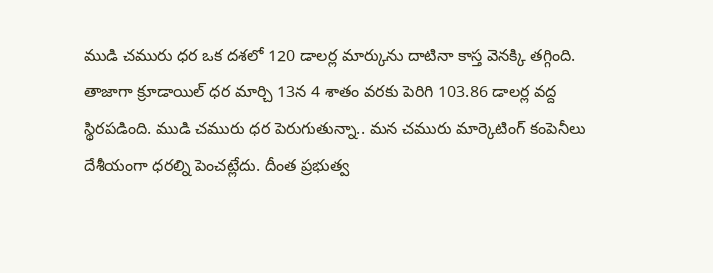ముడి చమురు ధర ఒక దశలో 120 డాలర్ల మార్కును దాటినా కాస్త వెనక్కి తగ్గింది. తాజాగా క్రూడాయిల్ ధర మార్చి 13న 4 శాతం వరకు పెరిగి 103.86 డాలర్ల వద్ద స్థిరపడింది. ముడి చమురు ధర పెరుగుతున్నా.. మన చమురు మార్కెటింగ్ కంపెనీలు దేశీయంగా ధరల్ని పెంచట్లేదు. దీంత ప్రభుత్వ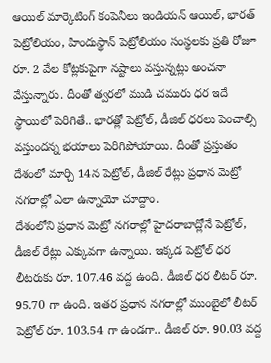ఆయిల్ మార్కెటింగ్ కంపెనీలు ఇండియన్ ఆయిల్, భారత్ పెట్రోలియం, హిందుస్థాన్ పెట్రోలియం సంస్థలకు ప్రతి రోజూ రూ. 2 వేల కోట్లకుపైగా నష్టాలు వస్తున్నట్లు అంచనా వేస్తున్నారు. దీంతో త్వరలో ముడి చమురు ధర ఇదే స్థాయిలో పెరిగితే.. భారత్లో పెట్రోల్, డీజిల్ ధరలు పెంచాల్సి వస్తుందన్న భయాలు పెరిగిపోయాయి. దీంతో ప్రస్తుతం దేశంలో మార్చి 14న పెట్రోల్, డీజిల్ రేట్లు ప్రధాన మెట్రో నగరాల్లో ఎలా ఉన్నాయో చూద్దాం.
దేశంలోని ప్రధాన మెట్రో నగరాల్లో హైదరాబాద్లోనే పెట్రోల్, డీజిల్ రేట్లు ఎక్కువగా ఉన్నాయి. ఇక్కడ పెట్రోల్ ధర లీటరుకు రూ. 107.46 వద్ద ఉంది. డీజిల్ ధర లీటర్ రూ. 95.70 గా ఉంది. ఇతర ప్రధాన నగరాల్లో ముంబైలో లీటర్ పెట్రోల్ రూ. 103.54 గా ఉండగా.. డీజిల్ రూ. 90.03 వద్ద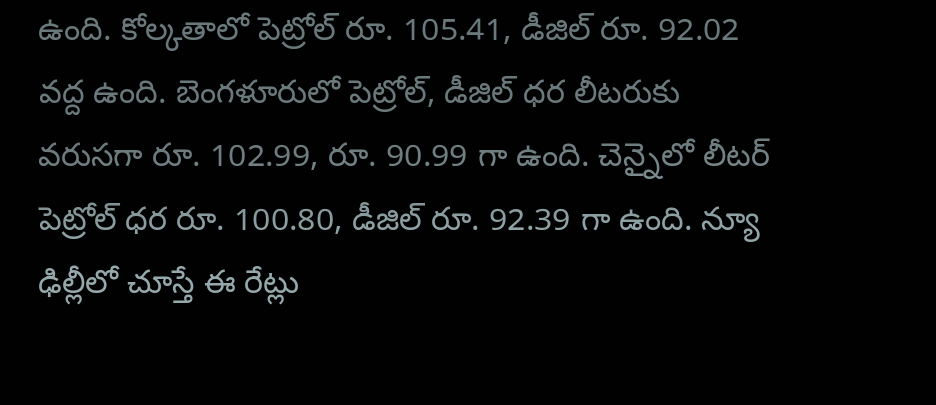ఉంది. కోల్కతాలో పెట్రోల్ రూ. 105.41, డీజిల్ రూ. 92.02 వద్ద ఉంది. బెంగళూరులో పెట్రోల్, డీజిల్ ధర లీటరుకు వరుసగా రూ. 102.99, రూ. 90.99 గా ఉంది. చెన్నైలో లీటర్ పెట్రోల్ ధర రూ. 100.80, డీజిల్ రూ. 92.39 గా ఉంది. న్యూ ఢిల్లీలో చూస్తే ఈ రేట్లు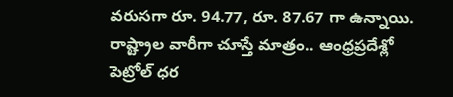వరుసగా రూ. 94.77, రూ. 87.67 గా ఉన్నాయి. రాష్ట్రాల వారీగా చూస్తే మాత్రం.. ఆంధ్రప్రదేశ్లో పెట్రోల్ ధర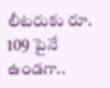లీటరుకు రూ. 109 పైనే ఉండగా..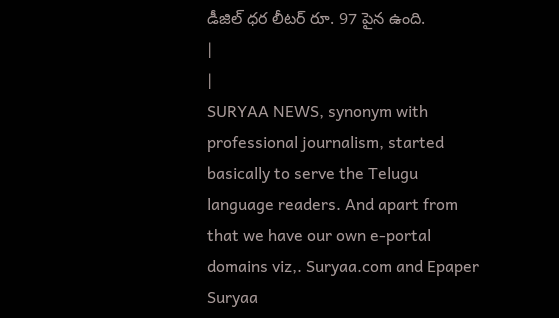డీజిల్ ధర లీటర్ రూ. 97 పైన ఉంది.
|
|
SURYAA NEWS, synonym with professional journalism, started basically to serve the Telugu language readers. And apart from that we have our own e-portal domains viz,. Suryaa.com and Epaper Suryaa